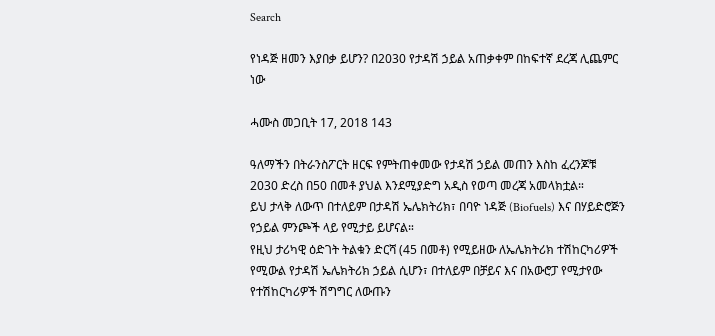Search

የነዳጅ ዘመን እያበቃ ይሆን? በ2030 የታዳሽ ኃይል አጠቃቀም በከፍተኛ ደረጃ ሊጨምር ነው

ሓሙስ መጋቢት 17, 2018 143

ዓለማችን በትራንስፖርት ዘርፍ የምትጠቀመው የታዳሽ ኃይል መጠን እስከ ፈረንጆቹ 2030 ድረስ በ50 በመቶ ያህል እንደሚያድግ አዲስ የወጣ መረጃ አመላክቷል።
ይህ ታላቅ ለውጥ በተለይም በታዳሽ ኤሌክትሪክ፣ በባዮ ነዳጅ (Biofuels) እና በሃይድሮጅን የኃይል ምንጮች ላይ የሚታይ ይሆናል።
የዚህ ታሪካዊ ዕድገት ትልቁን ድርሻ (45 በመቶ) የሚይዘው ለኤሌክትሪክ ተሽከርካሪዎች የሚውል የታዳሽ ኤሌክትሪክ ኃይል ሲሆን፣ በተለይም በቻይና እና በአውሮፓ የሚታየው የተሽከርካሪዎች ሽግግር ለውጡን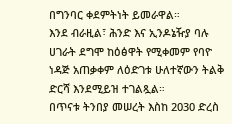በግንባር ቀደምትነት ይመራዋል።
እንደ ብራዚል፣ ሕንድ እና ኢንዶኔዥያ ባሉ ሀገራት ደግሞ ከዕፅዋት የሚቀመም የባዮ ነዳጅ አጠቃቀም ለዕድገቱ ሁለተኛውን ትልቅ ድርሻ እንደሚይዝ ተገልጿል።
በጥናቱ ትንበያ መሠረት እስከ 2030 ድረስ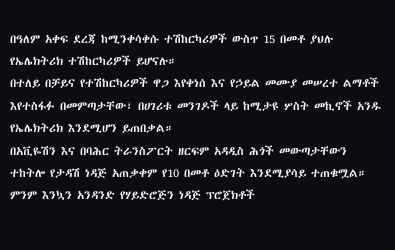በዓለም አቀፍ ደረጃ ከሚንቀሳቀሱ ተሽከርካሪዎች ውስጥ 15 በመቶ ያህሉ የኤሌክትሪክ ተሽከርካሪዎች ይሆናሉ።
በተለይ በቻይና የተሽከርካሪዎች ዋጋ እየቀነሰ እና የኃይል መሙያ መሠረተ ልማቶች እየተስፋፉ በመምጣታቸው፣ በሀገሪቱ መንገዶች ላይ ከሚታዩ ሦስት መኪኖች አንዱ የኤሌክትሪክ እንደሚሆን ይጠበቃል።
በአቪዬሽን እና በባሕር ትራንስፖርት ዘርፍም አዳዲስ ሕጎች መውጣታቸውን ተከትሎ የታዳሽ ነዳጅ አጠቃቀም የ10 በመቶ ዕድገት እንደሚያሳይ ተጠቁሟል።
ምንም እንኳን አንዳንድ የሃይድሮጅን ነዳጅ ፕሮጀክቶች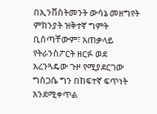በኢንቨስትመንት ውሳኔ መዘግየት ምክንያት ዝቅተኛ ግምት ቢሰጣቸውም፣ አጠቃላይ የትራንስፖርት ዘርፉ ወደ አረንጓዴው ጉዞ የሚያደርገው ግስጋሴ ግን በከፍተኛ ፍጥነት እንደሚቀጥል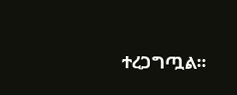ተረጋግጧል።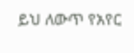ይህ ለውጥ የአየር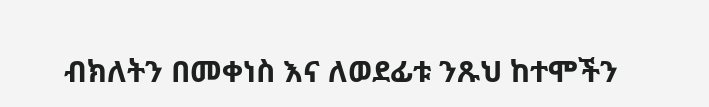ብክለትን በመቀነስ እና ለወደፊቱ ንጹህ ከተሞችን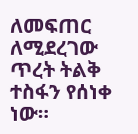ለመፍጠር ለሚደረገው ጥረት ትልቅ ተስፋን የሰነቀ ነው።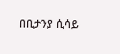በቢታንያ ሲሳይ